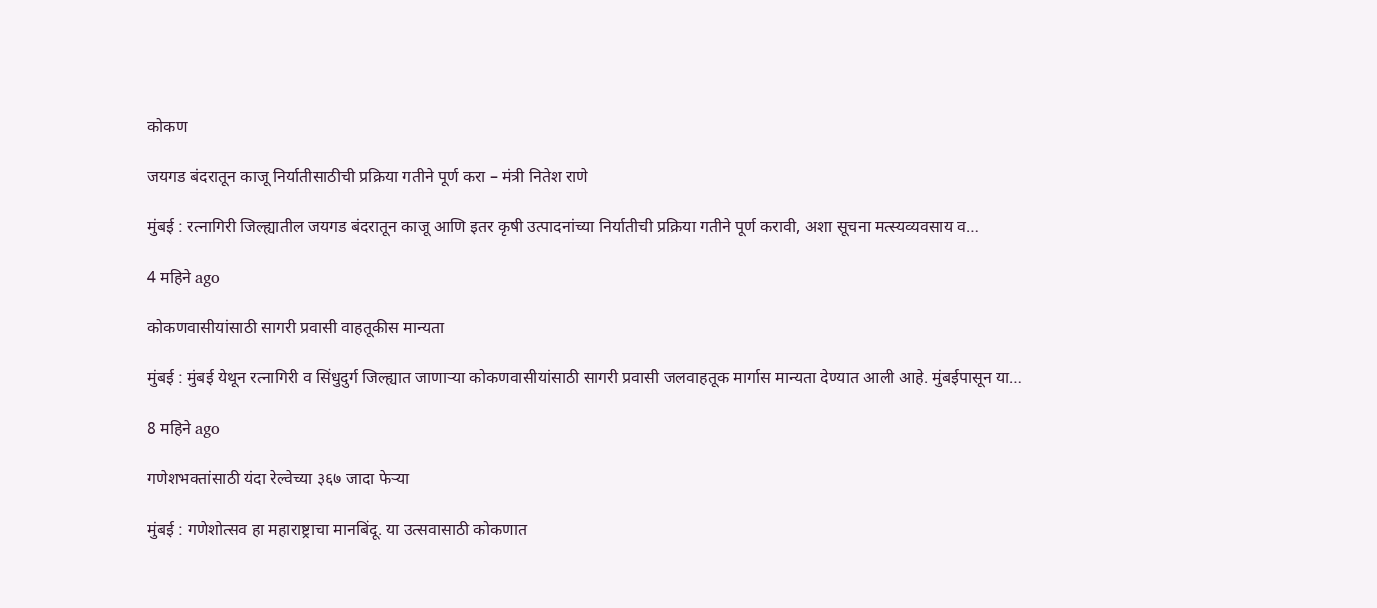कोकण

जयगड बंदरातून काजू निर्यातीसाठीची प्रक्रिया गतीने पूर्ण करा – मंत्री नितेश राणे

मुंबई : रत्नागिरी जिल्ह्यातील जयगड बंदरातून काजू आणि इतर कृषी उत्पादनांच्या निर्यातीची प्रक्रिया गतीने पूर्ण करावी, अशा सूचना मत्स्यव्यवसाय व…

4 महिने ago

कोकणवासीयांसाठी सागरी प्रवासी वाहतूकीस मान्यता

मुंबई : मुंबई येथून रत्नागिरी व सिंधुदुर्ग जिल्ह्यात जाणाऱ्या कोकणवासीयांसाठी सागरी प्रवासी जलवाहतूक मार्गास मान्यता देण्यात आली आहे. मुंबईपासून या…

8 महिने ago

गणेशभक्तांसाठी यंदा रेल्वेच्या ३६७ जादा फेऱ्या

मुंबई : गणेशोत्सव हा महाराष्ट्राचा मानबिंदू. या उत्सवासाठी कोकणात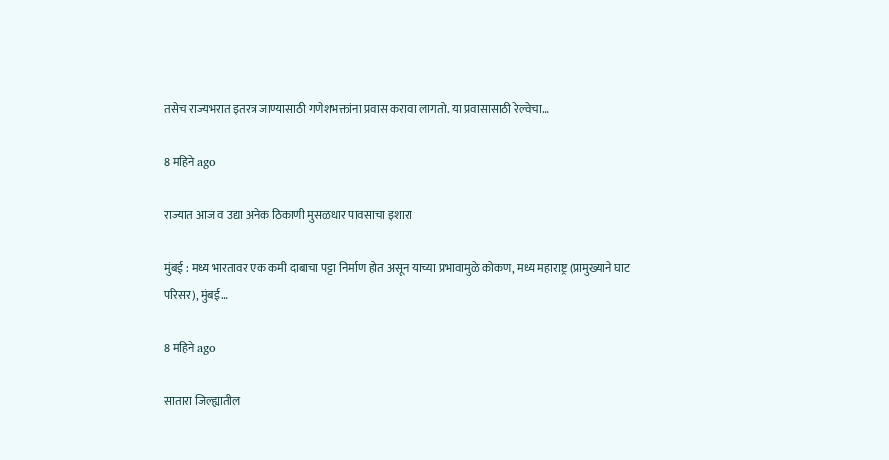तसेच राज्यभरात इतरत्र जाण्यासाठी गणेशभक्तांना प्रवास करावा लागतो. या प्रवासासाठी रेल्वेचा…

8 महिने ago

राज्यात आज व उद्या अनेक ठिकाणी मुसळधार पावसाचा इशारा

मुंबई : मध्य भारतावर एक कमी दाबाचा पट्टा निर्माण होत असून याच्या प्रभावामुळे कोकण, मध्य महाराष्ट्र (प्रामुख्याने घाट परिसर), मुंबई…

8 महिने ago

सातारा जिल्ह्यातील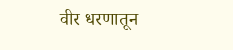वीर धरणातून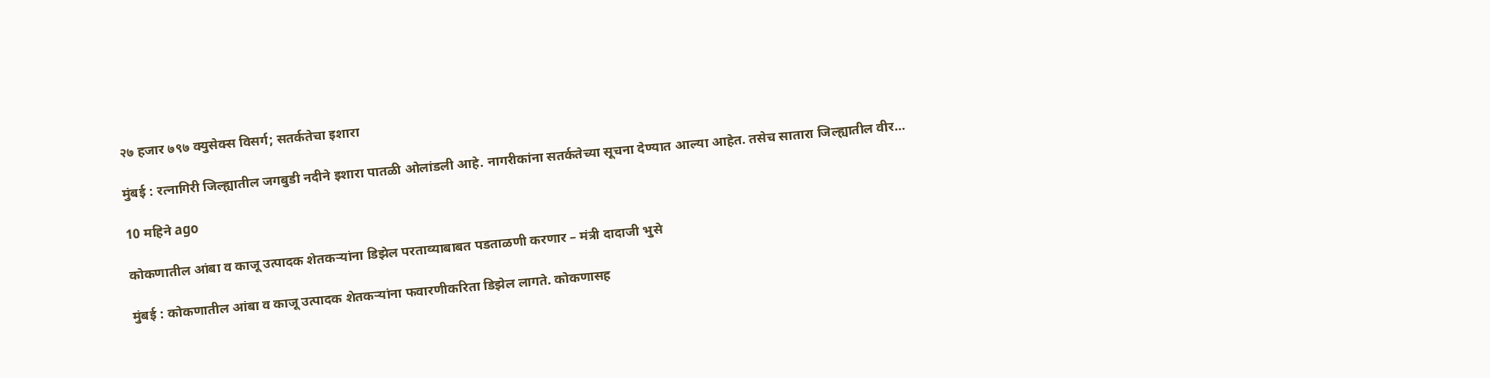२७ हजार ७९७ क्युसेक्स विसर्ग; सतर्कतेचा इशारा

मुंबई : रत्नागिरी जिल्ह्यातील जगबुडी नदीने इशारा पातळी ओलांडली आहे. नागरीकांना सतर्कतेच्या सूचना देण्यात आल्या आहेत. तसेच सातारा जिल्ह्यातील वीर…

10 महिने ago

कोकणातील आंबा व काजू उत्पादक शेतकऱ्यांना डिझेल परताव्याबाबत पडताळणी करणार – मंत्री दादाजी भुसे

मुंबई : कोकणातील आंबा व काजू उत्पादक शेतकऱ्यांना फवारणीकरिता डिझेल लागते. कोकणासह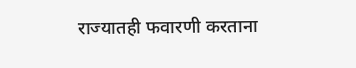राज्यातही फवारणी करताना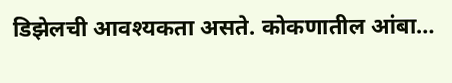डिझेलची आवश्यकता असते. कोकणातील आंबा…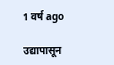1 वर्ष ago

उद्यापासून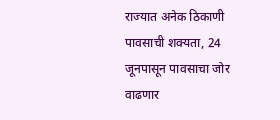राज्यात अनेक ठिकाणी पावसाची शक्यता, 24 जूनपासून पावसाचा जोर वाढणार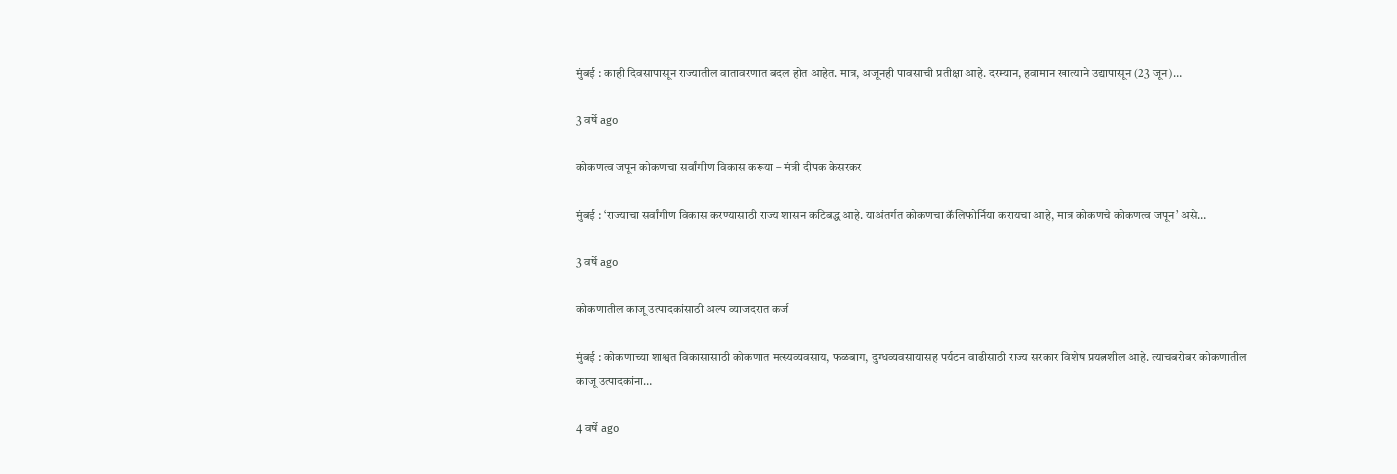मुंबई : काही दिवसापासून राज्यातील वातावरणात बदल होत आहेत. मात्र, अजूनही पावसाची प्रतीक्षा आहे. दरम्यान, हवामान खात्याने उद्यापासून (23 जून)…

3 वर्षे ago

कोकणत्व जपून कोकणचा सर्वांगीण विकास करूया – मंत्री दीपक केसरकर

मुंबई : ‘राज्याचा सर्वांगीण विकास करण्यासाठी राज्य शासन कटिबद्ध आहे. याअंतर्गत कोकणचा कॅलिफोर्निया करायचा आहे, मात्र कोकणचे कोकणत्व जपून’ असे…

3 वर्षे ago

कोकणातील काजू उत्पादकांसाठी अल्प व्याजदरात कर्ज

मुंबई : कोकणाच्या शाश्वत विकासासाठी कोकणात मत्स्यव्यवसाय, फळबाग, दुग्धव्यवसायासह पर्यटन वाढीसाठी राज्य सरकार विशेष प्रयत्नशील आहे. त्याचबरोबर कोकणातील काजू उत्पादकांना…

4 वर्षे ago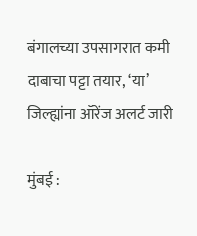बंगालच्या उपसागरात कमी दाबाचा पट्टा तयार, ‘या’ जिल्ह्यांना ऑरेंज अलर्ट जारी

मुंबई :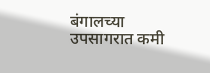बंगालच्या उपसागरात कमी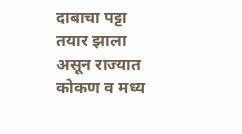दाबाचा पट्टा तयार झाला असून राज्यात कोकण व मध्य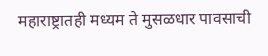महाराष्ट्रातही मध्यम ते मुसळधार पावसाची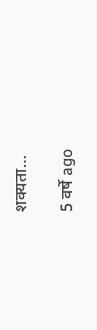शक्यता…

5 वर्षे ago